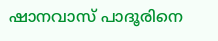ഷാനവാസ് പാദൂരിനെ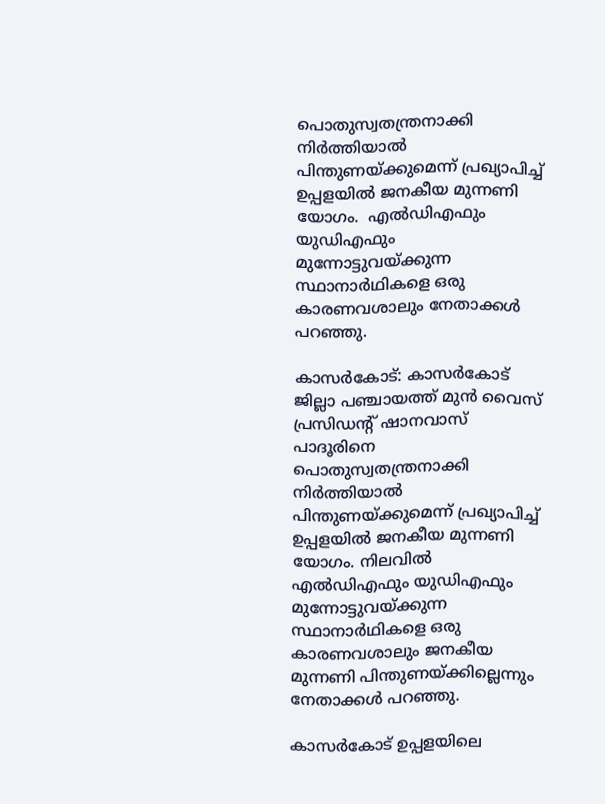പൊതുസ്വതന്ത്രനാക്കി നിർത്തിയാൽ പിന്തുണയ്ക്കുമെന്ന് പ്രഖ്യാപിച്ച് ഉപ്പളയിൽ ജനകീയ മുന്നണി യോഗം.  എൽഡിഎഫും യുഡിഎഫും മുന്നോട്ടുവയ്ക്കുന്ന സ്ഥാനാർഥികളെ ഒരു കാരണവശാലും നേതാക്കൾ പറഞ്ഞു.

കാസർകോട്: കാസർകോട് ജില്ലാ പഞ്ചായത്ത് മുൻ വൈസ് പ്രസിഡൻ്റ് ഷാനവാസ് പാദൂരിനെ പൊതുസ്വതന്ത്രനാക്കി നിർത്തിയാൽ പിന്തുണയ്ക്കുമെന്ന് പ്രഖ്യാപിച്ച് ഉപ്പളയിൽ ജനകീയ മുന്നണി യോഗം. നിലവിൽ എൽഡിഎഫും യുഡിഎഫും മുന്നോട്ടുവയ്ക്കുന്ന സ്ഥാനാർഥികളെ ഒരു കാരണവശാലും ജനകീയ മുന്നണി പിന്തുണയ്ക്കില്ലെന്നും നേതാക്കൾ പറഞ്ഞു.

കാസർകോട് ഉപ്പളയിലെ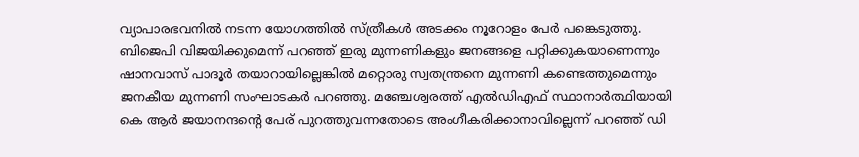വ്യാപാരഭവനിൽ നടന്ന യോഗത്തിൽ സ്ത്രീകൾ അടക്കം നൂറോളം പേർ പങ്കെടുത്തു. ബിജെപി വിജയിക്കുമെന്ന് പറഞ്ഞ് ഇരു മുന്നണികളും ജനങ്ങളെ പറ്റിക്കുകയാണെന്നും ഷാനവാസ് പാദൂർ തയാറായില്ലെങ്കിൽ മറ്റൊരു സ്വതന്ത്രനെ മുന്നണി കണ്ടെത്തുമെന്നും ജനകീയ മുന്നണി സംഘാടകർ പറഞ്ഞു. മഞ്ചേശ്വരത്ത് എൽഡിഎഫ് സ്ഥാനാർത്ഥിയായി കെ ആർ ജയാനന്ദന്റെ പേര് പുറത്തുവന്നതോടെ അംഗീകരിക്കാനാവില്ലെന്ന് പറഞ്ഞ് ഡി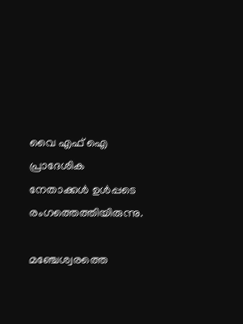വൈ എഫ് ഐ പ്രാദേശിക നേതാക്കൾ ഉൾപ്പടെ രംഗത്തെത്തിയിരുന്നു.

മഞ്ചേശ്വരത്തെ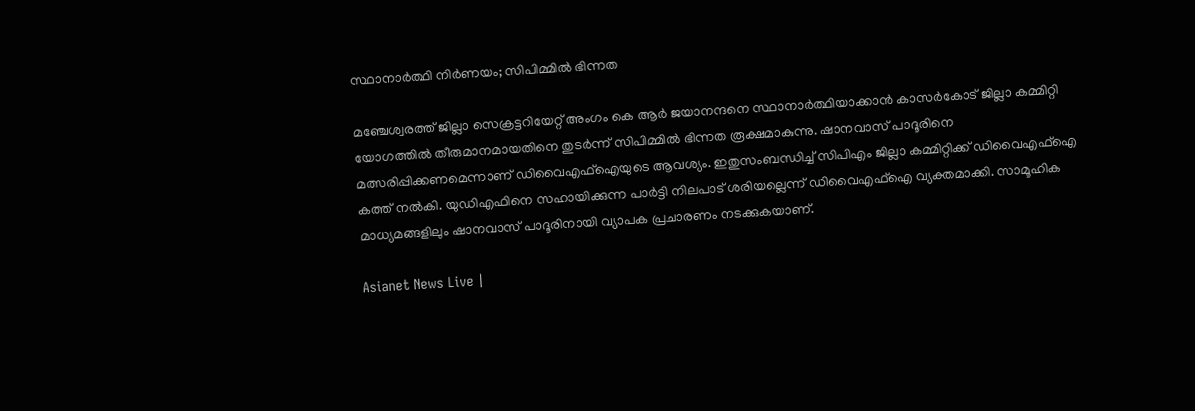സ്ഥാനാർത്ഥി നിർണയം; സിപിമ്മിൽ ഭിന്നത

മഞ്ചേശ്വരത്ത് ജില്ലാ സെക്രട്ടറിയേറ്റ് അംഗം കെ ആർ ജയാനന്ദനെ സ്ഥാനാർത്ഥിയാക്കാൻ കാസർകോട് ജില്ലാ കമ്മിറ്റി യോഗത്തിൽ തീരുമാനമായതിനെ തുടർന്ന് സിപിമ്മിൽ ഭിന്നത രൂക്ഷമാകുന്നു. ഷാനവാസ് പാദൂരിനെ മത്സരിപ്പിക്കണമെന്നാണ് ഡിവൈഎഫ്ഐയുടെ ആവശ്യം. ഇതുസംബന്ധിച്ച് സിപിഎം ജില്ലാ കമ്മിറ്റിക്ക്‌ ഡിവൈഎഫ്ഐ കത്ത് നൽകി. യുഡിഎഫിനെ സഹായിക്കുന്ന പാർട്ടി നിലപാട് ശരിയല്ലെന്ന് ഡിവൈഎഫ്ഐ വ്യക്തമാക്കി. സാമൂഹിക മാധ്യമങ്ങളിലും ഷാനവാസ് പാദൂരിനായി വ്യാപക പ്രചാരണം നടക്കുകയാണ്.

Asianet News Live |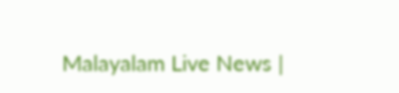Malayalam Live News |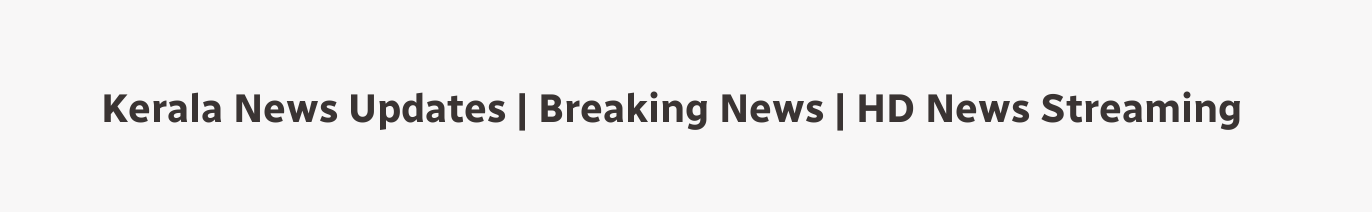Kerala News Updates | Breaking News | HD News Streaming